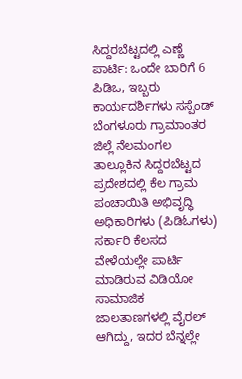ಸಿದ್ದರಬೆಟ್ಟದಲ್ಲಿ ಎಣ್ಣೆ ಪಾರ್ಟಿ: ಒಂದೇ ಬಾರಿಗೆ 6 ಪಿಡಿಒ, ಇಬ್ಬರು ಕಾರ್ಯದರ್ಶಿಗಳು ಸಸ್ಪೆಂಡ್
ಬೆಂಗಳೂರು ಗ್ರಾಮಾಂತರ ಜಿಲ್ಲೆ ನೆಲಮಂಗಲ ತಾಲ್ಲೂಕಿನ ಸಿದ್ದರಬೆಟ್ಟದ ಪ್ರದೇಶದಲ್ಲಿ ಕೆಲ ಗ್ರಾಮ ಪಂಚಾಯಿತಿ ಅಭಿವೃದ್ಧಿ ಅಧಿಕಾರಿಗಳು (ಪಿಡಿಓಗಳು) ಸರ್ಕಾರಿ ಕೆಲಸದ ವೇಳೆಯಲ್ಲೇ ಪಾರ್ಟಿ ಮಾಡಿರುವ ವಿಡಿಯೋ ಸಾಮಾಜಿಕ ಜಾಲತಾಣಗಳಲ್ಲಿ ವೈರಲ್ ಆಗಿದ್ದು, ಇದರ ಬೆನ್ನಲ್ಲೇ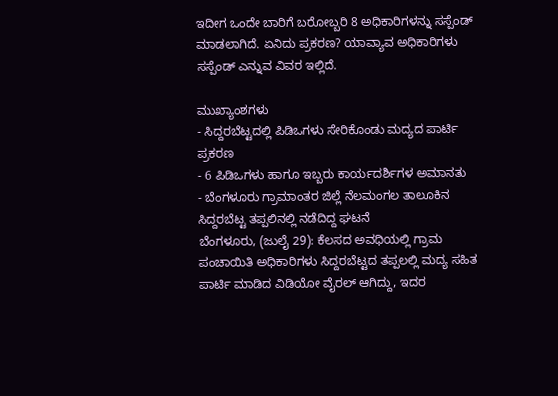ಇದೀಗ ಒಂದೇ ಬಾರಿಗೆ ಬರೋಬ್ಬರಿ 8 ಅಧಿಕಾರಿಗಳನ್ನು ಸಸ್ಪೆಂಡ್ ಮಾಡಲಾಗಿದೆ. ಏನಿದು ಪ್ರಕರಣ? ಯಾವ್ಯಾವ ಅಧಿಕಾರಿಗಳು ಸಸ್ಪೆಂಡ್ ಎನ್ನುವ ವಿವರ ಇಲ್ಲಿದೆ.

ಮುಖ್ಯಾಂಶಗಳು
- ಸಿದ್ದರಬೆಟ್ಟದಲ್ಲಿ ಪಿಡಿಒಗಳು ಸೇರಿಕೊಂಡು ಮದ್ಯದ ಪಾರ್ಟಿ ಪ್ರಕರಣ
- 6 ಪಿಡಿಒಗಳು ಹಾಗೂ ಇಬ್ಬರು ಕಾರ್ಯದರ್ಶಿಗಳ ಅಮಾನತು
- ಬೆಂಗಳೂರು ಗ್ರಾಮಾಂತರ ಜಿಲ್ಲೆ ನೆಲಮಂಗಲ ತಾಲೂಕಿನ ಸಿದ್ದರಬೆಟ್ಟ ತಪ್ಪಲಿನಲ್ಲಿ ನಡೆದಿದ್ದ ಘಟನೆ
ಬೆಂಗಳೂರು, (ಜುಲೈ 29): ಕೆಲಸದ ಅವಧಿಯಲ್ಲಿ ಗ್ರಾಮ ಪಂಚಾಯಿತಿ ಅಧಿಕಾರಿಗಳು ಸಿದ್ದರಬೆಟ್ಟದ ತಪ್ಪಲಲ್ಲಿ ಮದ್ಯ ಸಹಿತ ಪಾರ್ಟಿ ಮಾಡಿದ ವಿಡಿಯೋ ವೈರಲ್ ಆಗಿದ್ದು, ಇದರ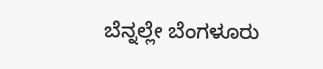ಬೆನ್ನಲ್ಲೇ ಬೆಂಗಳೂರು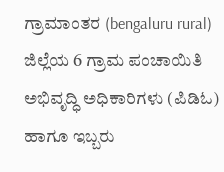ಗ್ರಾಮಾಂತರ (bengaluru rural) ಜಿಲ್ಲೆಯ 6 ಗ್ರಾಮ ಪಂಚಾಯಿತಿ ಅಭಿವೃದ್ಧಿ ಅಧಿಕಾರಿಗಳು (ಪಿಡಿಓ) ಹಾಗೂ ಇಬ್ಬರು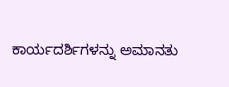ಕಾರ್ಯದರ್ಶಿಗಳನ್ನು ಅಮಾನತು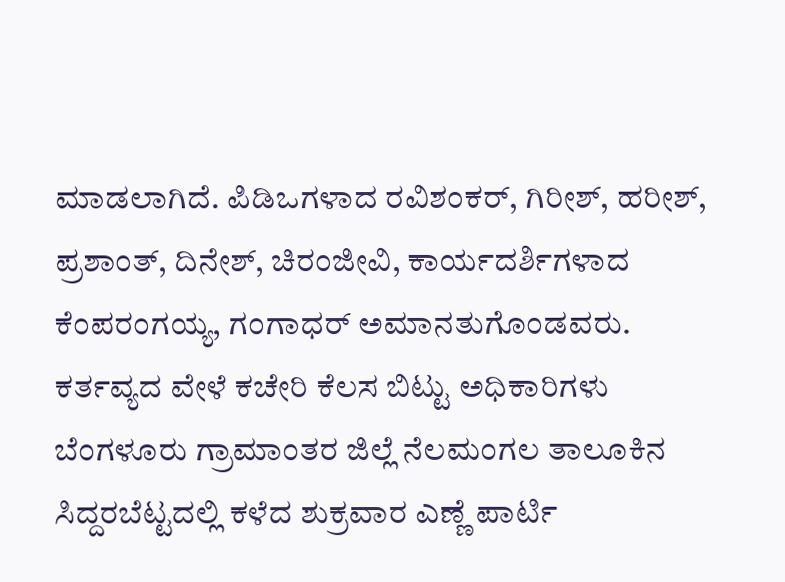ಮಾಡಲಾಗಿದೆ. ಪಿಡಿಒಗಳಾದ ರವಿಶಂಕರ್, ಗಿರೀಶ್, ಹರೀಶ್, ಪ್ರಶಾಂತ್, ದಿನೇಶ್, ಚಿರಂಜೀವಿ, ಕಾರ್ಯದರ್ಶಿಗಳಾದ ಕೆಂಪರಂಗಯ್ಯ, ಗಂಗಾಧರ್ ಅಮಾನತುಗೊಂಡವರು. ಕರ್ತವ್ಯದ ವೇಳೆ ಕಚೇರಿ ಕೆಲಸ ಬಿಟ್ಟು ಅಧಿಕಾರಿಗಳು ಬೆಂಗಳೂರು ಗ್ರಾಮಾಂತರ ಜಿಲ್ಲೆ ನೆಲಮಂಗಲ ತಾಲೂಕಿನ ಸಿದ್ದರಬೆಟ್ಟದಲ್ಲಿ ಕಳೆದ ಶುಕ್ರವಾರ ಎಣ್ಣೆ ಪಾರ್ಟಿ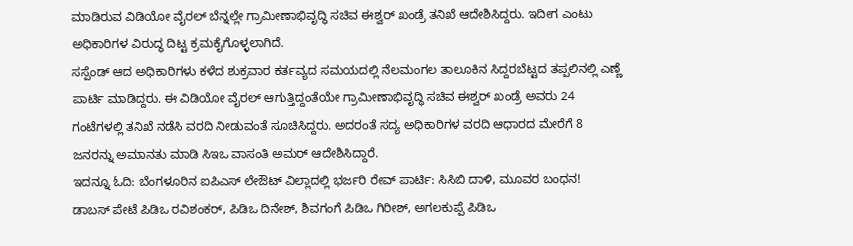ಮಾಡಿರುವ ವಿಡಿಯೋ ವೈರಲ್ ಬೆನ್ನಲ್ಲೇ ಗ್ರಾಮೀಣಾಭಿವೃದ್ಧಿ ಸಚಿವ ಈಶ್ವರ್ ಖಂಡ್ರೆ ತನಿಖೆ ಆದೇಶಿಸಿದ್ದರು. ಇದೀಗ ಎಂಟು ಅಧಿಕಾರಿಗಳ ವಿರುದ್ಧ ದಿಟ್ಟ ಕ್ರಮಕೈಗೊಳ್ಳಲಾಗಿದೆ.
ಸಸ್ಪೆಂಡ್ ಆದ ಅಧಿಕಾರಿಗಳು ಕಳೆದ ಶುಕ್ರವಾರ ಕರ್ತವ್ಯದ ಸಮಯದಲ್ಲಿ ನೆಲಮಂಗಲ ತಾಲೂಕಿನ ಸಿದ್ದರಬೆಟ್ಟದ ತಪ್ಪಲಿನಲ್ಲಿ ಎಣ್ಣೆ ಪಾರ್ಟಿ ಮಾಡಿದ್ದರು. ಈ ವಿಡಿಯೋ ವೈರಲ್ ಆಗುತ್ತಿದ್ದಂತೆಯೇ ಗ್ರಾಮೀಣಾಭಿವೃದ್ಧಿ ಸಚಿವ ಈಶ್ವರ್ ಖಂಡ್ರೆ ಅವರು 24 ಗಂಟೆಗಳಲ್ಲಿ ತನಿಖೆ ನಡೆಸಿ ವರದಿ ನೀಡುವಂತೆ ಸೂಚಿಸಿದ್ದರು. ಅದರಂತೆ ಸದ್ಯ ಅಧಿಕಾರಿಗಳ ವರದಿ ಆಧಾರದ ಮೇರೆಗೆ 8 ಜನರನ್ನು ಅಮಾನತು ಮಾಡಿ ಸಿಇಒ ವಾಸಂತಿ ಅಮರ್ ಆದೇಶಿಸಿದ್ದಾರೆ.
ಇದನ್ನೂ ಓದಿ: ಬೆಂಗಳೂರಿನ ಐಪಿಎಸ್ ಲೇಔಟ್ ವಿಲ್ಲಾದಲ್ಲಿ ಭರ್ಜರಿ ರೇವ್ ಪಾರ್ಟಿ: ಸಿಸಿಬಿ ದಾಳಿ, ಮೂವರ ಬಂಧನ!
ಡಾಬಸ್ ಪೇಟೆ ಪಿಡಿಒ ರವಿಶಂಕರ್, ಪಿಡಿಒ ದಿನೇಶ್, ಶಿವಗಂಗೆ ಪಿಡಿಒ ಗಿರೀಶ್, ಅಗಲಕುಪ್ಪೆ ಪಿಡಿಒ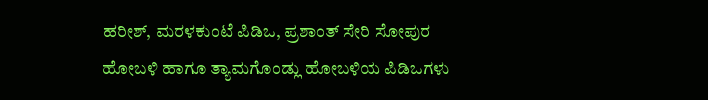ಹರೀಶ್, ಮರಳಕುಂಟೆ ಪಿಡಿಒ, ಪ್ರಶಾಂತ್ ಸೇರಿ ಸೋಪುರ ಹೋಬಳಿ ಹಾಗೂ ತ್ಯಾಮಗೊಂಡ್ಲು ಹೋಬಳಿಯ ಪಿಡಿಒಗಳು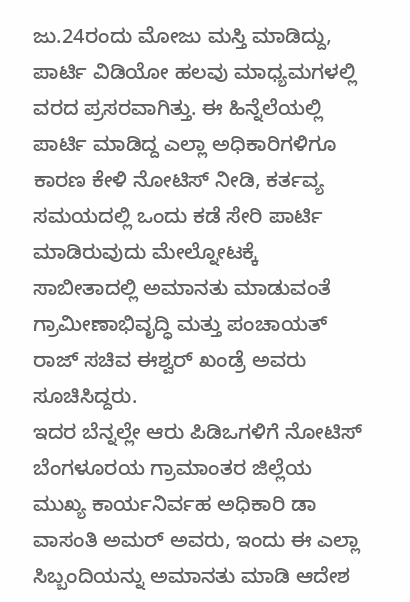ಜು.24ರಂದು ಮೋಜು ಮಸ್ತಿ ಮಾಡಿದ್ದು, ಪಾರ್ಟಿ ವಿಡಿಯೋ ಹಲವು ಮಾಧ್ಯಮಗಳಲ್ಲಿ ವರದ ಪ್ರಸರವಾಗಿತ್ತು. ಈ ಹಿನ್ನೆಲೆಯಲ್ಲಿ ಪಾರ್ಟಿ ಮಾಡಿದ್ದ ಎಲ್ಲಾ ಅಧಿಕಾರಿಗಳಿಗೂ ಕಾರಣ ಕೇಳಿ ನೋಟಿಸ್ ನೀಡಿ, ಕರ್ತವ್ಯ ಸಮಯದಲ್ಲಿ ಒಂದು ಕಡೆ ಸೇರಿ ಪಾರ್ಟಿ ಮಾಡಿರುವುದು ಮೇಲ್ನೋಟಕ್ಕೆ ಸಾಬೀತಾದಲ್ಲಿ ಅಮಾನತು ಮಾಡುವಂತೆ ಗ್ರಾಮೀಣಾಭಿವೃದ್ಧಿ ಮತ್ತು ಪಂಚಾಯತ್ ರಾಜ್ ಸಚಿವ ಈಶ್ವರ್ ಖಂಡ್ರೆ ಅವರು ಸೂಚಿಸಿದ್ದರು.
ಇದರ ಬೆನ್ನಲ್ಲೇ ಆರು ಪಿಡಿಒಗಳಿಗೆ ನೋಟಿಸ್ ಬೆಂಗಳೂರಯ ಗ್ರಾಮಾಂತರ ಜಿಲ್ಲೆಯ ಮುಖ್ಯ ಕಾರ್ಯನಿರ್ವಹ ಅಧಿಕಾರಿ ಡಾ ವಾಸಂತಿ ಅಮರ್ ಅವರು, ಇಂದು ಈ ಎಲ್ಲಾ ಸಿಬ್ಬಂದಿಯನ್ನು ಅಮಾನತು ಮಾಡಿ ಆದೇಶ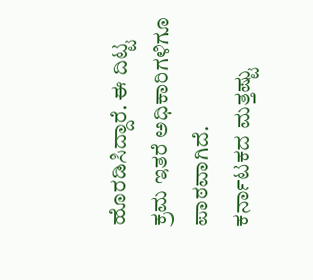ಹೊರಡಿಸಿದ್ದಾರೆ. ಈ ದಿಟ್ಟ ಕ್ರಮ ಇತರೆ ಅಧಿಕಾರಿಗಳಿಗೂ ಪಾಠವಾಗಿದೆ.
ಕರ್ನಾಟಕದ ಮತ್ತಷ್ಟು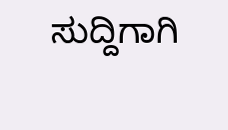ಸುದ್ದಿಗಾಗಿ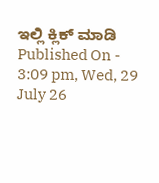ಇಲ್ಲಿ ಕ್ಲಿಕ್ ಮಾಡಿ
Published On - 3:09 pm, Wed, 29 July 26